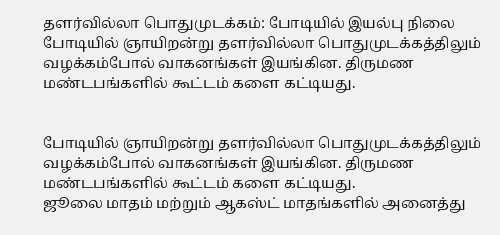தளர்வில்லா பொதுமுடக்கம்: போடியில் இயல்பு நிலை
போடியில் ஞாயிறன்று தளர்வில்லா பொதுமுடக்கத்திலும் வழக்கம்போல் வாகனங்கள் இயங்கின. திருமண மண்டபங்களில் கூட்டம் களை கட்டியது.


போடியில் ஞாயிறன்று தளர்வில்லா பொதுமுடக்கத்திலும் வழக்கம்போல் வாகனங்கள் இயங்கின. திருமண மண்டபங்களில் கூட்டம் களை கட்டியது.
ஜூலை மாதம் மற்றும் ஆகஸ்ட் மாதங்களில் அனைத்து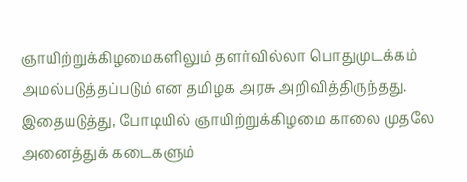ஞாயிற்றுக்கிழமைகளிலும் தளர்வில்லா பொதுமுடக்கம் அமல்படுத்தப்படும் என தமிழக அரசு அறிவித்திருந்தது. இதையடுத்து, போடியில் ஞாயிற்றுக்கிழமை காலை முதலே அனைத்துக் கடைகளும்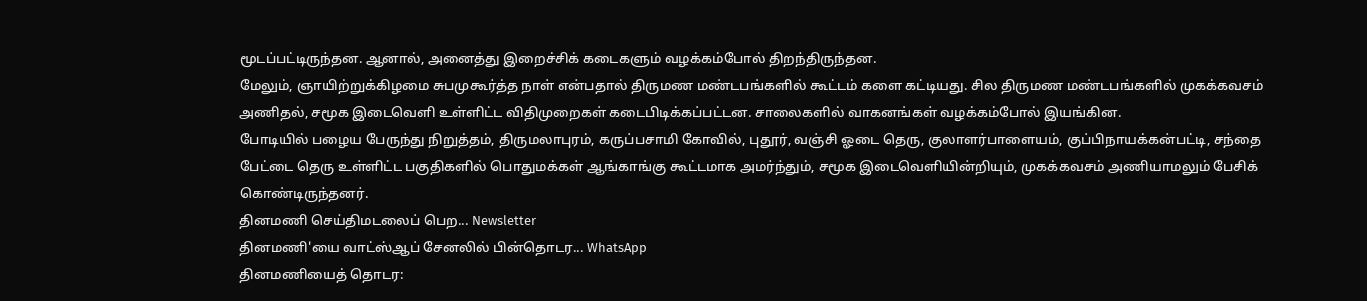மூடப்பட்டிருந்தன. ஆனால், அனைத்து இறைச்சிக் கடைகளும் வழக்கம்போல் திறந்திருந்தன.
மேலும், ஞாயிற்றுக்கிழமை சுபமுகூர்த்த நாள் என்பதால் திருமண மண்டபங்களில் கூட்டம் களை கட்டியது. சில திருமண மண்டபங்களில் முகக்கவசம் அணிதல், சமூக இடைவெளி உள்ளிட்ட விதிமுறைகள் கடைபிடிக்கப்பட்டன. சாலைகளில் வாகனங்கள் வழக்கம்போல் இயங்கின.
போடியில் பழைய பேருந்து நிறுத்தம், திருமலாபுரம், கருப்பசாமி கோவில், புதூர், வஞ்சி ஓடை தெரு, குலாளர்பாளையம், குப்பிநாயக்கன்பட்டி, சந்தை பேட்டை தெரு உள்ளிட்ட பகுதிகளில் பொதுமக்கள் ஆங்காங்கு கூட்டமாக அமர்ந்தும், சமூக இடைவெளியின்றியும், முகக்கவசம் அணியாமலும் பேசிக் கொண்டிருந்தனர்.
தினமணி செய்திமடலைப் பெற... Newsletter
தினமணி'யை வாட்ஸ்ஆப் சேனலில் பின்தொடர... WhatsApp
தினமணியைத் தொடர: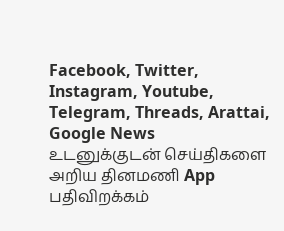Facebook, Twitter, Instagram, Youtube, Telegram, Threads, Arattai, Google News
உடனுக்குடன் செய்திகளை அறிய தினமணி App பதிவிறக்கம்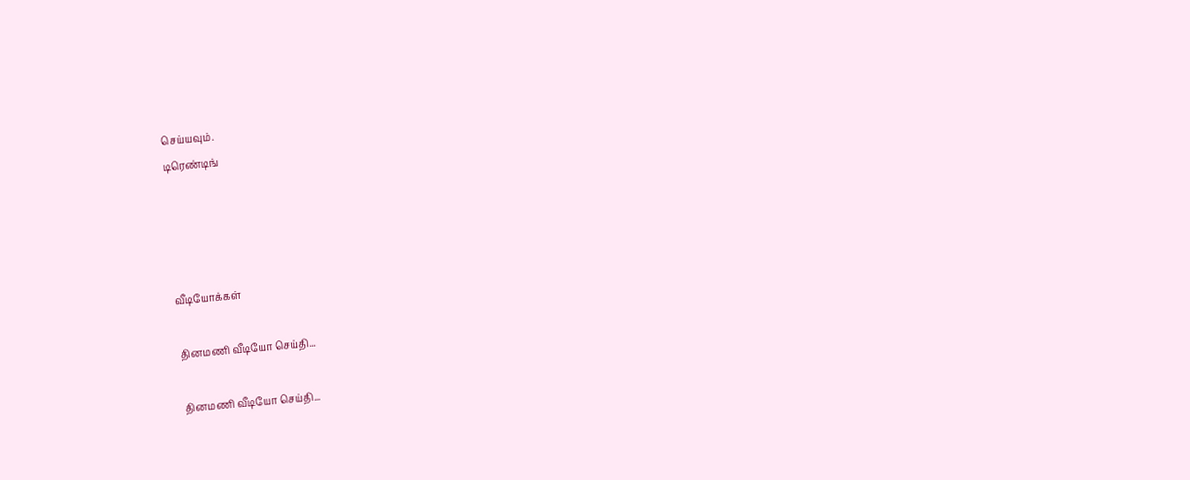செய்யவும்.
டிரெண்டிங்




வீடியோக்கள்

தினமணி வீடியோ செய்தி...

தினமணி வீடியோ செய்தி...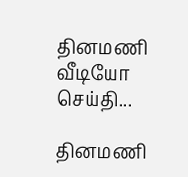தினமணி வீடியோ செய்தி...

தினமணி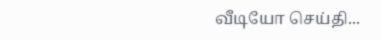வீடியோ செய்தி...